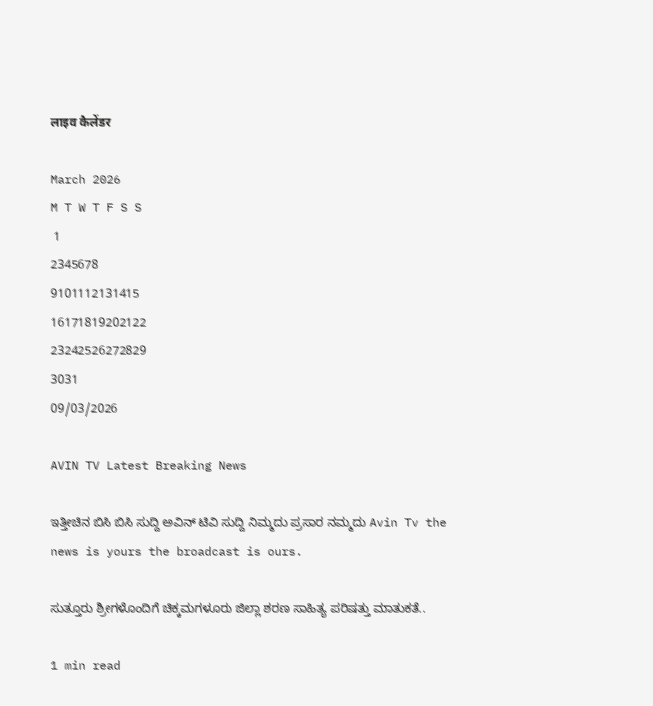लाइव कैलेंडर

March 2026
M T W T F S S
 1
2345678
9101112131415
16171819202122
23242526272829
3031
09/03/2026

AVIN TV Latest Breaking News

ಇತ್ತೀಚಿನ ಬಿಸಿ ಬಿಸಿ ಸುದ್ದಿ ಅವಿನ್ ಟಿವಿ ಸುದ್ದಿ ನಿಮ್ಮದು ಪ್ರಸಾರ ನಮ್ಮದು Avin Tv the news is yours the broadcast is ours.

ಸುತ್ತೂರು ಶ್ರೀಗಳೊಂದಿಗೆ ಚಿಕ್ಕಮಗಳೂರು ಜಿಲ್ಲಾ ಶರಣ ಸಾಹಿತ್ಯ ಪರಿಷತ್ತು ಮಾತುಕತೆ..

1 min read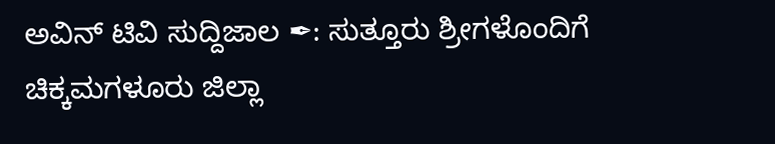ಅವಿನ್ ಟಿವಿ ಸುದ್ದಿಜಾಲ ✒: ಸುತ್ತೂರು ಶ್ರೀಗಳೊಂದಿಗೆ ಚಿಕ್ಕಮಗಳೂರು ಜಿಲ್ಲಾ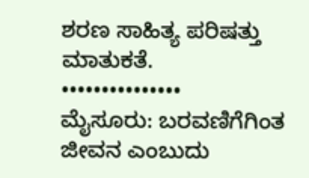ಶರಣ ಸಾಹಿತ್ಯ ಪರಿಷತ್ತು ಮಾತುಕತೆ.
•••••••••••••••
ಮೈಸೂರು: ಬರವಣಿಗೆಗಿಂತ ಜೀವನ ಎಂಬುದು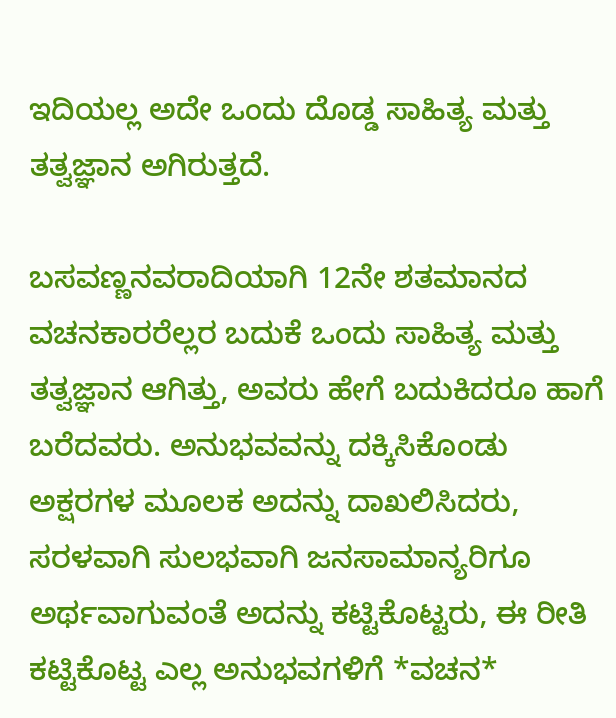ಇದಿಯಲ್ಲ ಅದೇ ಒಂದು ದೊಡ್ಡ ಸಾಹಿತ್ಯ ಮತ್ತು ತತ್ವಜ್ಞಾನ ಅಗಿರುತ್ತದೆ.

ಬಸವಣ್ಣನವರಾದಿಯಾಗಿ 12ನೇ ಶತಮಾನದ ವಚನಕಾರರೆಲ್ಲರ ಬದುಕೆ ಒಂದು ಸಾಹಿತ್ಯ ಮತ್ತು ತತ್ವಜ್ಞಾನ ಆಗಿತ್ತು, ಅವರು ಹೇಗೆ ಬದುಕಿದರೂ ಹಾಗೆ ಬರೆದವರು. ಅನುಭವವನ್ನು ದಕ್ಕಿಸಿಕೊಂಡು ಅಕ್ಷರಗಳ ಮೂಲಕ ಅದನ್ನು ದಾಖಲಿಸಿದರು, ಸರಳವಾಗಿ ಸುಲಭವಾಗಿ ಜನಸಾಮಾನ್ಯರಿಗೂ ಅರ್ಥವಾಗುವಂತೆ ಅದನ್ನು ಕಟ್ಟಿಕೊಟ್ಟರು, ಈ ರೀತಿ ಕಟ್ಟಿಕೊಟ್ಟ ಎಲ್ಲ ಅನುಭವಗಳಿಗೆ *ವಚನ*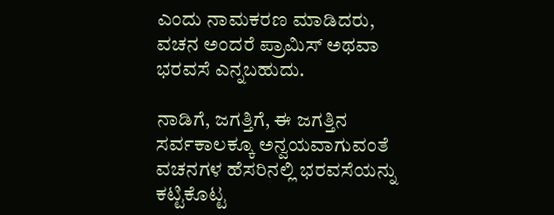ಎಂದು ನಾಮಕರಣ ಮಾಡಿದರು, ವಚನ ಅಂದರೆ ಪ್ರಾಮಿಸ್ ಅಥವಾ ಭರವಸೆ ಎನ್ನಬಹುದು.

ನಾಡಿಗೆ, ಜಗತ್ತಿಗೆ, ಈ ಜಗತ್ತಿನ ಸರ್ವಕಾಲಕ್ಕೂ ಅನ್ವಯವಾಗುವಂತೆ ವಚನಗಳ ಹೆಸರಿನಲ್ಲಿ ಭರವಸೆಯನ್ನು ಕಟ್ಟಿಕೊಟ್ಟ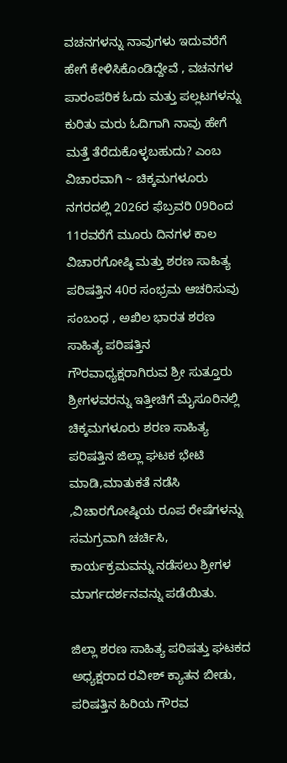ವಚನಗಳನ್ನು ನಾವುಗಳು ಇದುವರೆಗೆ ಹೇಗೆ ಕೇಳಿಸಿಕೊಂಡಿದ್ದೇವೆ , ವಚನಗಳ ಪಾರಂಪರಿಕ ಓದು ಮತ್ತು ಪಲ್ಲಟಗಳನ್ನು ಕುರಿತು ಮರು ಓದಿಗಾಗಿ ನಾವು ಹೇಗೆ ಮತ್ತೆ ತೆರೆದುಕೊಳ್ಳಬಹುದು? ಎಂಬ ವಿಚಾರವಾಗಿ ~ ಚಿಕ್ಕಮಗಳೂರು ನಗರದಲ್ಲಿ 2026ರ ಫೆಬ್ರವರಿ 09ರಿಂದ 11ರವರೆಗೆ ಮೂರು ದಿನಗಳ ಕಾಲ ವಿಚಾರಗೋಷ್ಠಿ ಮತ್ತು ಶರಣ ಸಾಹಿತ್ಯ ಪರಿಷತ್ತಿನ 40ರ ಸಂಭ್ರಮ ಆಚರಿಸುವು ಸಂಬಂಧ , ಅಖಿಲ ಭಾರತ ಶರಣ ಸಾಹಿತ್ಯ ಪರಿಷತ್ತಿನ ಗೌರವಾಧ್ಯಕ್ಷರಾಗಿರುವ ಶ್ರೀ ಸುತ್ತೂರು ಶ್ರೀಗಳವರನ್ನು ಇತ್ತೀಚಿಗೆ ಮೈಸೂರಿನಲ್ಲಿ ಚಿಕ್ಕಮಗಳೂರು ಶರಣ ಸಾಹಿತ್ಯ ಪರಿಷತ್ತಿನ ಜಿಲ್ಲಾ ಘಟಕ ಭೇಟಿ ಮಾಡಿ,ಮಾತುಕತೆ ನಡೆಸಿ ,ವಿಚಾರಗೋಷ್ಠಿಯ ರೂಪ ರೇಷೆಗಳನ್ನು ಸಮಗ್ರವಾಗಿ ಚರ್ಚಿಸಿ, ಕಾರ್ಯಕ್ರಮವನ್ನು ನಡೆಸಲು ಶ್ರೀಗಳ ಮಾರ್ಗದರ್ಶನವನ್ನು ಪಡೆಯಿತು.

ಜಿಲ್ಲಾ ಶರಣ ಸಾಹಿತ್ಯ ಪರಿಷತ್ತು ಘಟಕದ ಅಧ್ಯಕ್ಷರಾದ ರವೀಶ್ ಕ್ಯಾತನ ಬೀಡು, ಪರಿಷತ್ತಿನ ಹಿರಿಯ ಗೌರವ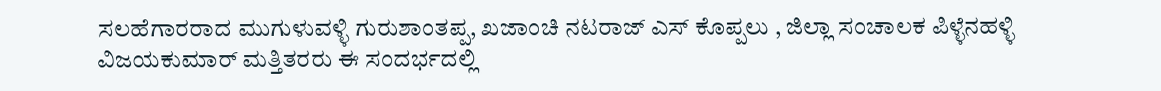ಸಲಹೆಗಾರರಾದ ಮುಗುಳುವಳ್ಳಿ ಗುರುಶಾಂತಪ್ಪ, ಖಜಾಂಚಿ ನಟರಾಜ್ ಎಸ್ ಕೊಪ್ಪಲು , ಜಿಲ್ಲಾ ಸಂಚಾಲಕ ಪಿಳ್ಳೆನಹಳ್ಳಿ ವಿಜಯಕುಮಾರ್ ಮತ್ತಿತರರು ಈ ಸಂದರ್ಭದಲ್ಲಿ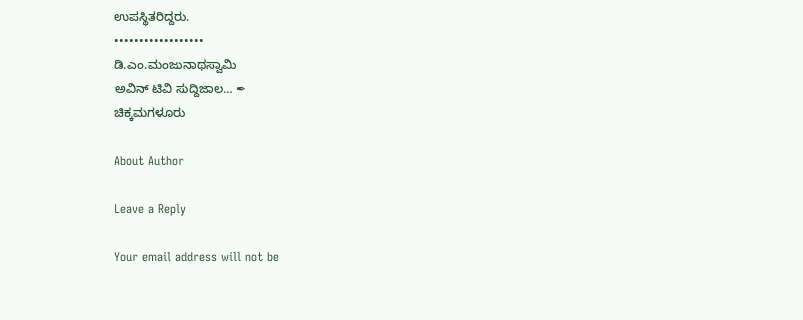ಉಪಸ್ಥಿತರಿದ್ದರು.
••••••••••••••••••
ಡಿ.ಎಂ.ಮಂಜುನಾಥಸ್ವಾಮಿ
ಅವಿನ್ ಟಿವಿ ಸುದ್ದಿಜಾಲ… ✒
ಚಿಕ್ಕಮಗಳೂರು

About Author

Leave a Reply

Your email address will not be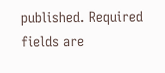published. Required fields are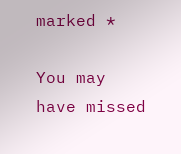marked *

You may have missed